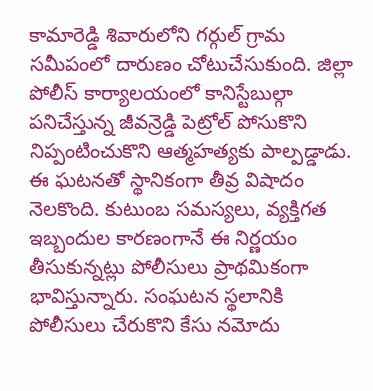కామారెడ్డి శివారులోని గర్గుల్ గ్రామ సమీపంలో దారుణం చోటుచేసుకుంది. జిల్లా పోలీస్ కార్యాలయంలో కానిస్టేబుల్గా పనిచేస్తున్న జీవన్రెడ్డి పెట్రోల్ పోసుకొని నిప్పంటించుకొని ఆత్మహత్యకు పాల్పడ్డాడు. ఈ ఘటనతో స్థానికంగా తీవ్ర విషాదం నెలకొంది. కుటుంబ సమస్యలు, వ్యక్తిగత ఇబ్బందుల కారణంగానే ఈ నిర్ణయం తీసుకున్నట్లు పోలీసులు ప్రాథమికంగా భావిస్తున్నారు. సంఘటన స్థలానికి పోలీసులు చేరుకొని కేసు నమోదు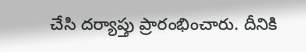చేసి దర్యాప్తు ప్రారంభించారు. దీనికి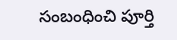సంబంధించి పూర్తి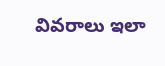వివరాలు ఇలా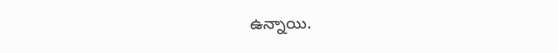ఉన్నాయి.